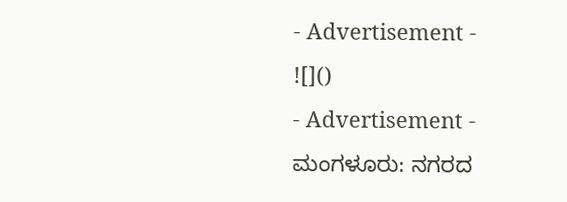- Advertisement -
![]()
- Advertisement -
ಮಂಗಳೂರು: ನಗರದ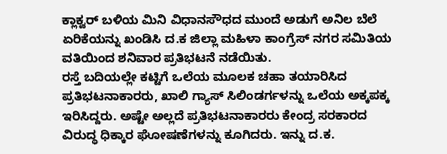ಕ್ಲಾಕ್ವರ್ ಬಳಿಯ ಮಿನಿ ವಿಧಾನಸೌಧದ ಮುಂದೆ ಅಡುಗೆ ಅನಿಲ ಬೆಲೆ ಏರಿಕೆಯನ್ನು ಖಂಡಿಸಿ ದ.ಕ ಜಿಲ್ಲಾ ಮಹಿಳಾ ಕಾಂಗ್ರೆಸ್ ನಗರ ಸಮಿತಿಯ ವತಿಯಿಂದ ಶನಿವಾರ ಪ್ರತಿಭಟನೆ ನಡೆಯಿತು.
ರಸ್ತೆ ಬದಿಯಲ್ಲೇ ಕಟ್ಟಿಗೆ ಒಲೆಯ ಮೂಲಕ ಚಹಾ ತಯಾರಿಸಿದ ಪ್ರತಿಭಟನಾಕಾರರು, ಖಾಲಿ ಗ್ಯಾಸ್ ಸಿಲಿಂಡರ್ಗಳನ್ನು ಒಲೆಯ ಅಕ್ಕಪಕ್ಕ ಇರಿಸಿದ್ದರು. ಅಷ್ಟೇ ಅಲ್ಲದೆ ಪ್ರತಿಭಟನಾಕಾರರು ಕೇಂದ್ರ ಸರಕಾರದ ವಿರುದ್ಧ ಧಿಕ್ಕಾರ ಘೋಷಣೆಗಳನ್ನು ಕೂಗಿದರು. ಇನ್ನು ದ.ಕ.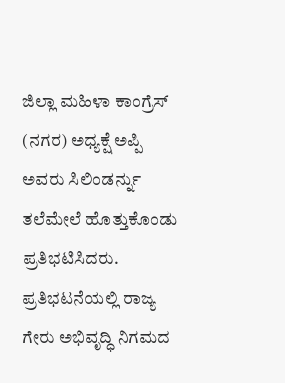ಜಿಲ್ಲಾ ಮಹಿಳಾ ಕಾಂಗ್ರೆಸ್ (ನಗರ) ಅಧ್ಯಕ್ಷೆ ಅಪ್ಪಿ ಅವರು ಸಿಲಿಂಡರ್ನ್ನು ತಲೆಮೇಲೆ ಹೊತ್ತುಕೊಂಡು ಪ್ರತಿಭಟಿಸಿದರು.
ಪ್ರತಿಭಟನೆಯಲ್ಲಿ ರಾಜ್ಯ ಗೇರು ಅಭಿವೃದ್ಧಿ ನಿಗಮದ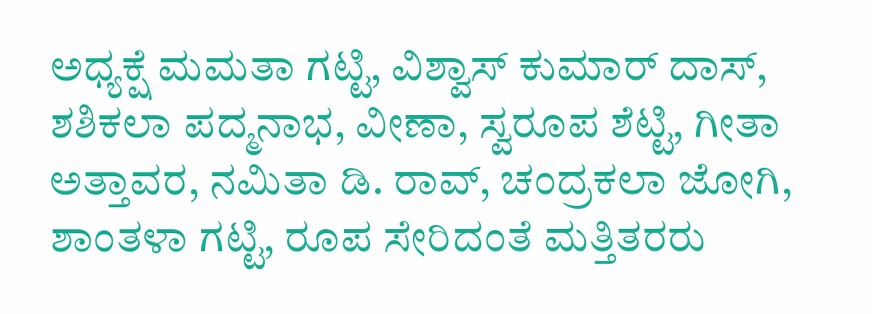ಅಧ್ಯಕ್ಷೆ ಮಮತಾ ಗಟ್ಟಿ, ವಿಶ್ವಾಸ್ ಕುಮಾರ್ ದಾಸ್, ಶಶಿಕಲಾ ಪದ್ಮನಾಭ, ವೀಣಾ, ಸ್ವರೂಪ ಶೆಟ್ಟಿ, ಗೀತಾ ಅತ್ತಾವರ, ನಮಿತಾ ಡಿ. ರಾವ್, ಚಂದ್ರಕಲಾ ಜೋಗಿ, ಶಾಂತಳಾ ಗಟ್ಟಿ, ರೂಪ ಸೇರಿದಂತೆ ಮತ್ತಿತರರು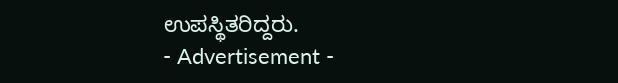ಉಪಸ್ಥಿತರಿದ್ದರು.
- Advertisement -